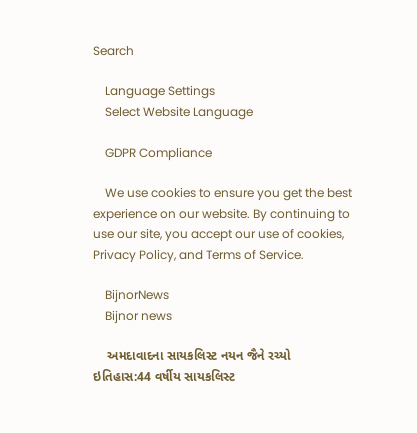Search

    Language Settings
    Select Website Language

    GDPR Compliance

    We use cookies to ensure you get the best experience on our website. By continuing to use our site, you accept our use of cookies, Privacy Policy, and Terms of Service.

    BijnorNews
    Bijnor news

    અમદાવાદના સાયકલિસ્ટ નયન જૈને રચ્યો ઇતિહાસ:44 વર્ષીય સાયકલિસ્ટ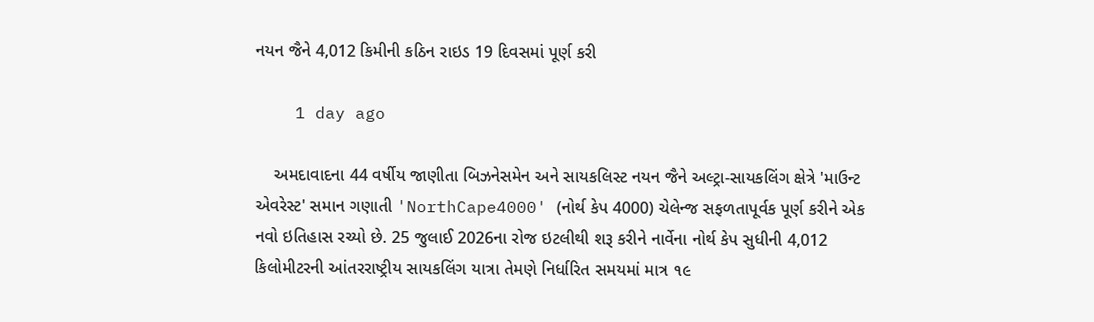નયન જૈને 4,012 કિમીની કઠિન રાઇડ 19 દિવસમાં પૂર્ણ કરી

    1 day ago

    અમદાવાદના 44 વર્ષીય જાણીતા બિઝનેસમેન અને સાયકલિસ્ટ નયન જૈને અલ્ટ્રા-સાયકલિંગ ક્ષેત્રે 'માઉન્ટ એવરેસ્ટ' સમાન ગણાતી 'NorthCape4000' (નોર્થ કેપ 4000) ચેલેન્જ સફળતાપૂર્વક પૂર્ણ કરીને એક નવો ઇતિહાસ રચ્યો છે. 25 જુલાઈ 2026ના રોજ ઇટલીથી શરૂ કરીને નાર્વેના નોર્થ કેપ સુધીની 4,012 કિલોમીટરની આંતરરાષ્ટ્રીય સાયકલિંગ યાત્રા તેમણે નિર્ધારિત સમયમાં માત્ર ૧૯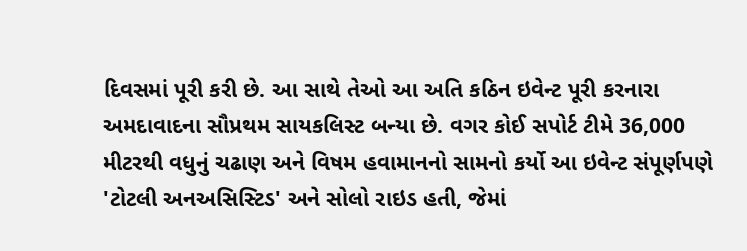દિવસમાં પૂરી કરી છે. આ સાથે તેઓ આ અતિ કઠિન ઇવેન્ટ પૂરી કરનારા અમદાવાદના સૌપ્રથમ સાયકલિસ્ટ બન્યા છે. વગર કોઈ સપોર્ટ ટીમે 36,000 મીટરથી વધુનું ચઢાણ અને વિષમ હવામાનનો સામનો કર્યો આ ઇવેન્ટ સંપૂર્ણપણે 'ટોટલી અનઅસિસ્ટિડ' અને સોલો રાઇડ હતી, જેમાં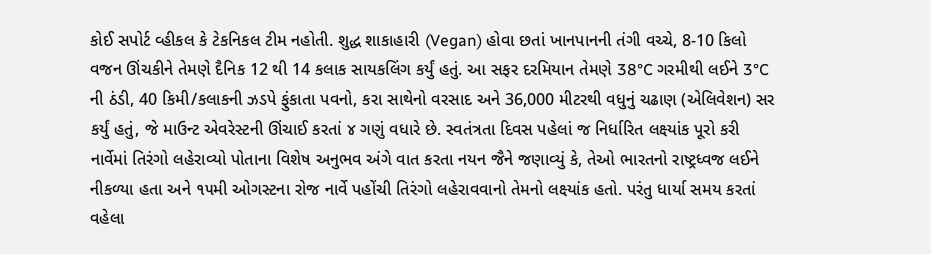કોઈ સપોર્ટ વ્હીકલ કે ટેકનિકલ ટીમ નહોતી. શુદ્ધ શાકાહારી (Vegan) હોવા છતાં ખાનપાનની તંગી વચ્ચે, 8-10 કિલો વજન ઊંચકીને તેમણે દૈનિક 12 થી 14 કલાક સાયકલિંગ કર્યું હતું. આ સફર દરમિયાન તેમણે 38°C ગરમીથી લઈને 3°C ની ઠંડી, 40 કિમી/કલાકની ઝડપે ફુંકાતા પવનો, કરા સાથેનો વરસાદ અને 36,000 મીટરથી વધુનું ચઢાણ (એલિવેશન) સર કર્યું હતું, જે માઉન્ટ એવરેસ્ટની ઊંચાઈ કરતાં ૪ ગણું વધારે છે. સ્વતંત્રતા દિવસ પહેલાં જ નિર્ધારિત લક્ષ્યાંક પૂરો કરી નાર્વેમાં તિરંગો લહેરાવ્યો પોતાના વિશેષ અનુભવ અંગે વાત કરતા નયન જૈને જણાવ્યું કે, તેઓ ભારતનો રાષ્ટ્રધ્વજ લઈને નીકળ્યા હતા અને ૧૫મી ઓગસ્ટના રોજ નાર્વે પહોંચી તિરંગો લહેરાવવાનો તેમનો લક્ષ્યાંક હતો. પરંતુ ધાર્યા સમય કરતાં વહેલા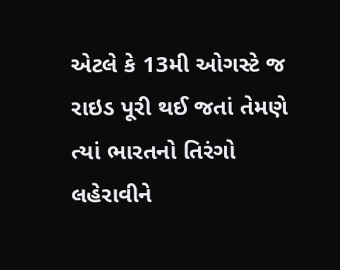એટલે કે 13મી ઓગસ્ટે જ રાઇડ પૂરી થઈ જતાં તેમણે ત્યાં ભારતનો તિરંગો લહેરાવીને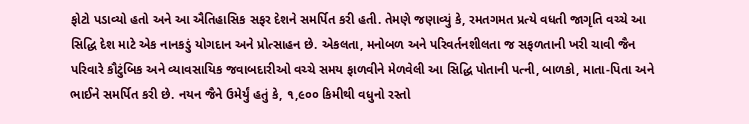ફોટો પડાવ્યો હતો અને આ ઐતિહાસિક સફર દેશને સમર્પિત કરી હતી. તેમણે જણાવ્યું કે, રમતગમત પ્રત્યે વધતી જાગૃતિ વચ્ચે આ સિદ્ધિ દેશ માટે એક નાનકડું યોગદાન અને પ્રોત્સાહન છે. એકલતા, મનોબળ અને પરિવર્તનશીલતા જ સફળતાની ખરી ચાવી જૈન પરિવારે કૌટુંબિક અને વ્યાવસાયિક જવાબદારીઓ વચ્ચે સમય ફાળવીને મેળવેલી આ સિદ્ધિ પોતાની પત્ની, બાળકો, માતા-પિતા અને ભાઈને સમર્પિત કરી છે. નયન જૈને ઉમેર્યું હતું કે, ૧,૯૦૦ કિમીથી વધુનો રસ્તો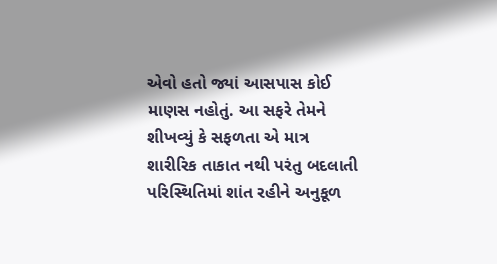એવો હતો જ્યાં આસપાસ કોઈ માણસ નહોતું. આ સફરે તેમને શીખવ્યું કે સફળતા એ માત્ર શારીરિક તાકાત નથી પરંતુ બદલાતી પરિસ્થિતિમાં શાંત રહીને અનુકૂળ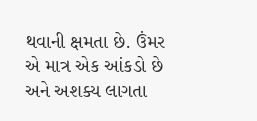થવાની ક્ષમતા છે. ઉંમર એ માત્ર એક આંકડો છે અને અશક્ય લાગતા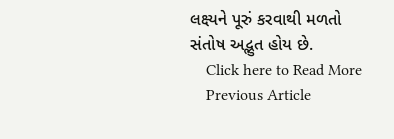લક્ષ્યને પૂરું કરવાથી મળતો સંતોષ અદ્ભુત હોય છે.
    Click here to Read More
    Previous Article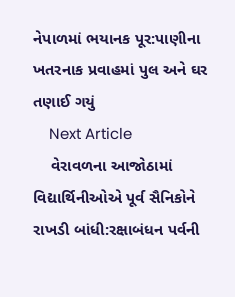નેપાળમાં ભયાનક પૂર:પાણીના ખતરનાક પ્રવાહમાં પુલ અને ઘર તણાઈ ગયું
    Next Article
    વેરાવળના આજોઠામાં વિદ્યાર્થિનીઓએ પૂર્વ સૈનિકોને રાખડી બાંધી:રક્ષાબંધન પર્વની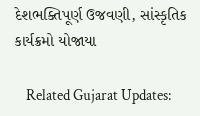દેશભક્તિપૂર્ણ ઉજવણી, સાંસ્કૃતિક કાર્યક્રમો યોજાયા

    Related Gujarat Updates: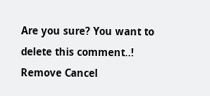Are you sure? You want to delete this comment..! Remove Cancel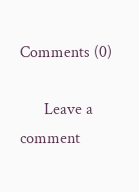Comments (0)

      Leave a comment